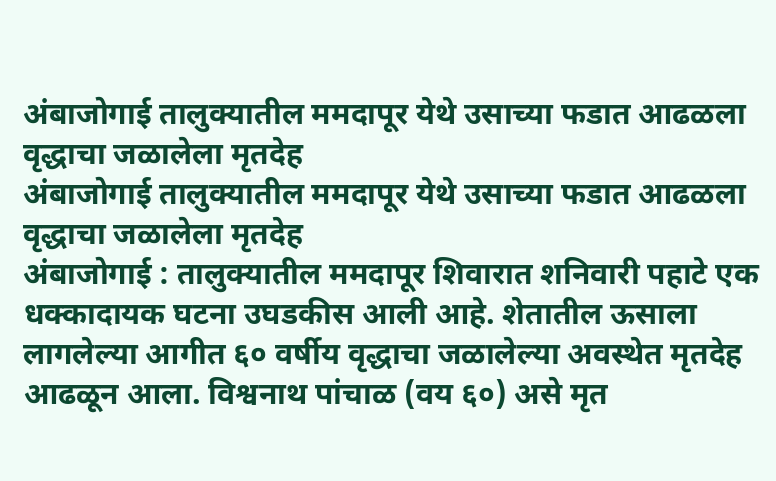अंबाजोगाई तालुक्यातील ममदापूर येथे उसाच्या फडात आढळला वृद्धाचा जळालेला मृतदेह
अंबाजोगाई तालुक्यातील ममदापूर येथे उसाच्या फडात आढळला वृद्धाचा जळालेला मृतदेह
अंबाजोगाई : तालुक्यातील ममदापूर शिवारात शनिवारी पहाटे एक धक्कादायक घटना उघडकीस आली आहे. शेतातील ऊसाला लागलेल्या आगीत ६० वर्षीय वृद्धाचा जळालेल्या अवस्थेत मृतदेह आढळून आला. विश्वनाथ पांचाळ (वय ६०) असे मृत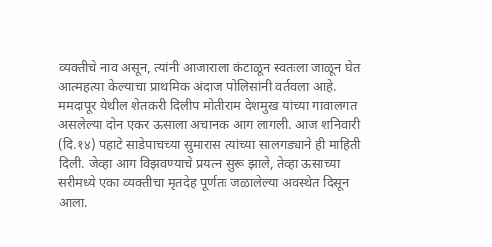व्यक्तीचे नाव असून, त्यांनी आजाराला कंटाळून स्वतःला जाळून घेत आत्महत्या केल्याचा प्राथमिक अंदाज पोलिसांनी वर्तवला आहे.
ममदापूर येथील शेतकरी दिलीप मोतीराम देशमुख यांच्या गावालगत असलेल्या दोन एकर ऊसाला अचानक आग लागली. आज शनिवारी (दि.१४) पहाटे साडेपाचच्या सुमारास त्यांच्या सालगड्याने ही माहिती दिली. जेव्हा आग विझवण्याचे प्रयत्न सुरू झाले, तेव्हा ऊसाच्या सरीमध्ये एका व्यक्तीचा मृतदेह पूर्णतः जळालेल्या अवस्थेत दिसून आला.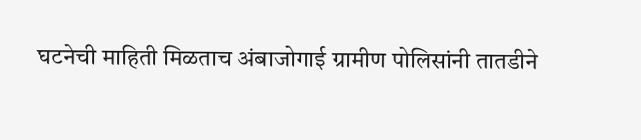घटनेची माहिती मिळताच अंबाजोगाई ग्रामीण पोलिसांनी तातडीने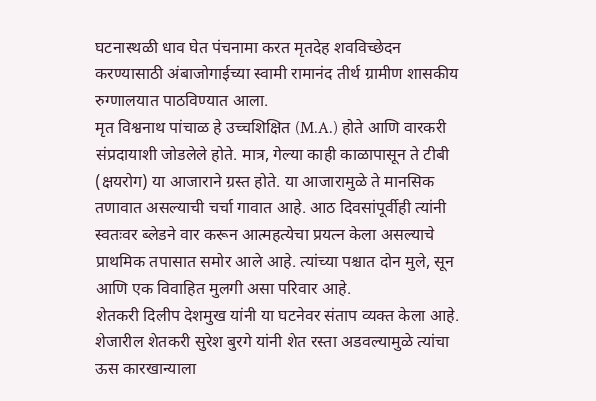घटनास्थळी धाव घेत पंचनामा करत मृतदेह शवविच्छेदन करण्यासाठी अंबाजोगाईच्या स्वामी रामानंद तीर्थ ग्रामीण शासकीय रुग्णालयात पाठविण्यात आला.
मृत विश्वनाथ पांचाळ हे उच्चशिक्षित (M.A.) होते आणि वारकरी संप्रदायाशी जोडलेले होते. मात्र, गेल्या काही काळापासून ते टीबी (क्षयरोग) या आजाराने ग्रस्त होते. या आजारामुळे ते मानसिक तणावात असल्याची चर्चा गावात आहे. आठ दिवसांपूर्वीही त्यांनी स्वतःवर ब्लेडने वार करून आत्महत्येचा प्रयत्न केला असल्याचे प्राथमिक तपासात समोर आले आहे. त्यांच्या पश्चात दोन मुले, सून आणि एक विवाहित मुलगी असा परिवार आहे.
शेतकरी दिलीप देशमुख यांनी या घटनेवर संताप व्यक्त केला आहे. शेजारील शेतकरी सुरेश बुरगे यांनी शेत रस्ता अडवल्यामुळे त्यांचा ऊस कारखान्याला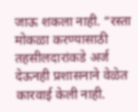जाऊ शकला नाही. “रस्ता मोकळा करण्यासाठी तहसीलदारांकडे अर्ज देऊनही प्रशासनाने वेळेत कारवाई केली नाही.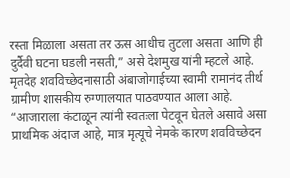रस्ता मिळाला असता तर ऊस आधीच तुटला असता आणि ही दुर्दैवी घटना घडली नसती,” असे देशमुख यांनी म्हटले आहे.
मृतदेह शवविच्छेदनासाठी अंबाजोगाईच्या स्वामी रामानंद तीर्थ ग्रामीण शासकीय रुग्णालयात पाठवण्यात आला आहे. “आजाराला कंटाळून त्यांनी स्वतःला पेटवून घेतले असावे असा प्राथमिक अंदाज आहे, मात्र मृत्यूचे नेमके कारण शवविच्छेदन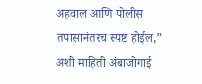अहवाल आणि पोलीस तपासानंतरच स्पष्ट होईल,” अशी माहिती अंबाजोगाई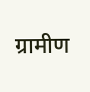ग्रामीण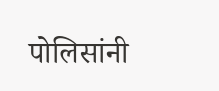पोलिसांनी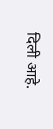दिली आहे.